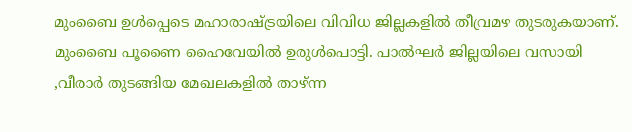മുംബൈ ഉൾപ്പെടെ മഹാരാഷ്ട്രയിലെ വിവിധ ജില്ലകളിൽ തീവ്രമഴ തുടരുകയാണ്. മുംബൈ പൂണൈ ഹൈവേയിൽ ഉരുൾപൊട്ടി. പാൽഘർ ജില്ലയിലെ വസായി ,വീരാർ തുടങ്ങിയ മേഖലകളിൽ താഴ്ന്ന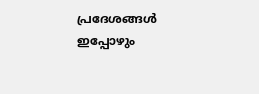പ്രദേശങ്ങൾ ഇപ്പോഴും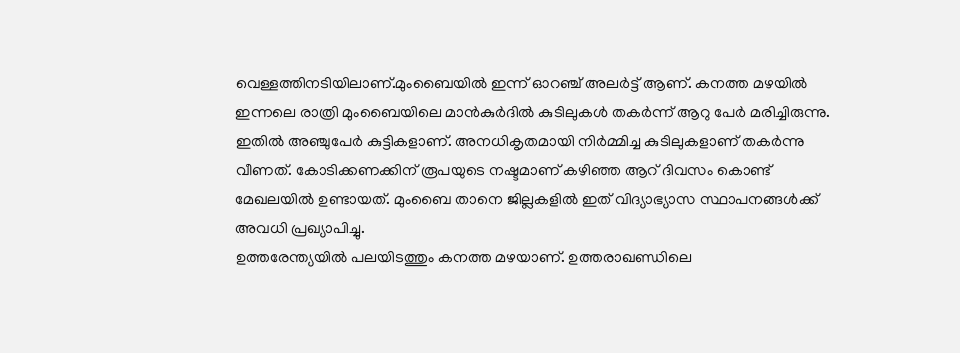വെള്ളത്തിനടിയിലാണ്.മുംബൈയിൽ ഇന്ന് ഓറഞ്ച് അലർട്ട് ആണ്. കനത്ത മഴയിൽ ഇന്നലെ രാത്രി മുംബൈയിലെ മാൻകുർദിൽ കുടിലുകൾ തകർന്ന് ആറു പേർ മരിച്ചിരുന്നു. ഇതിൽ അഞ്ചുപേർ കുട്ടികളാണ്. അനധികൃതമായി നിർമ്മിച്ച കുടിലുകളാണ് തകർന്നു വീണത്. കോടിക്കണക്കിന് രൂപയുടെ നഷ്ടമാണ് കഴിഞ്ഞ ആറ് ദിവസം കൊണ്ട് മേഖലയിൽ ഉണ്ടായത്. മുംബൈ താനെ ജില്ലകളിൽ ഇത് വിദ്യാഭ്യാസ സ്ഥാപനങ്ങൾക്ക് അവധി പ്രഖ്യാപിച്ചു.
ഉത്തരേന്ത്യയിൽ പലയിടത്തും കനത്ത മഴയാണ്. ഉത്തരാഖണ്ഡിലെ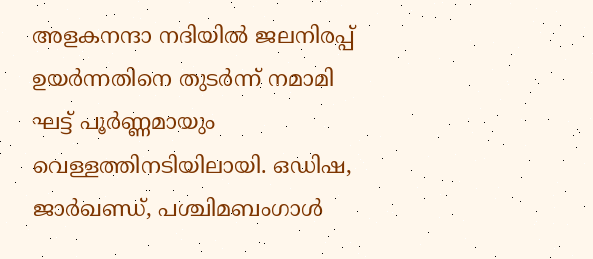അളകനന്ദാ നദിയിൽ ജലനിരപ്പ് ഉയർന്നതിനെ തുടർന്ന് നമാമി ഘട്ട് പൂർണ്ണമായും വെള്ളത്തിനടിയിലായി. ഒഡിഷ, ജാർഖണ്ഡ്, പശ്ചിമബംഗാൾ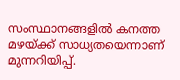സംസ്ഥാനങ്ങളിൽ കനത്ത മഴയ്ക്ക് സാധ്യതയെന്നാണ് മുന്നറിയിപ്പ്.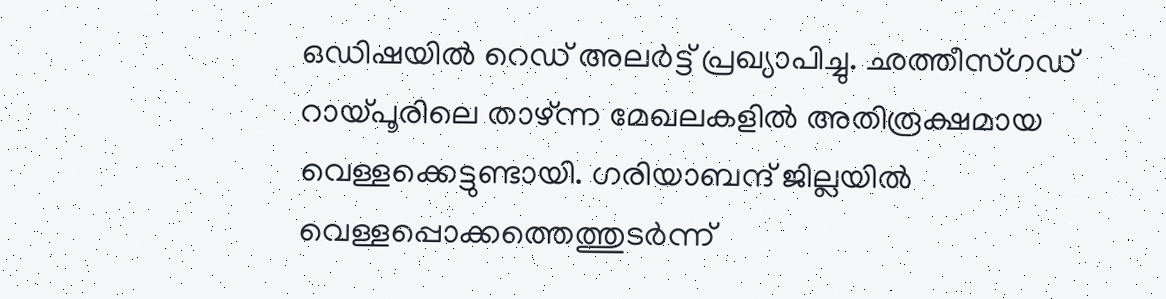ഒഡിഷയിൽ റെഡ് അലർട്ട് പ്രഖ്യാപിച്ചു. ഛത്തീസ്ഗഡ് റായ്പൂരിലെ താഴ്ന്ന മേഖലകളിൽ അതിരൂക്ഷമായ വെള്ളക്കെട്ടുണ്ടായി. ഗരിയാബന്ദ് ജില്ലയിൽ വെള്ളപ്പൊക്കത്തെത്തുടർന്ന്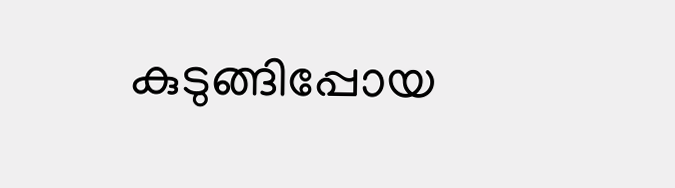കുടുങ്ങിപ്പോയ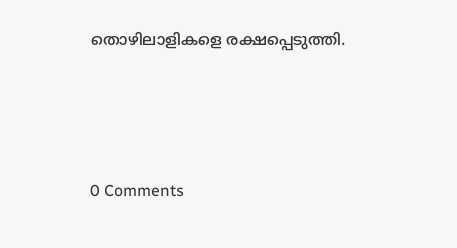തൊഴിലാളികളെ രക്ഷപ്പെടുത്തി.





0 Comments